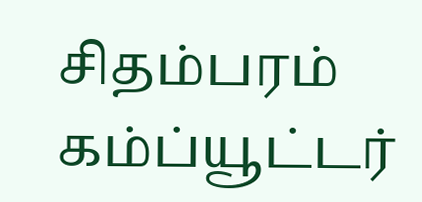சிதம்பரம் கம்ப்யூட்டர்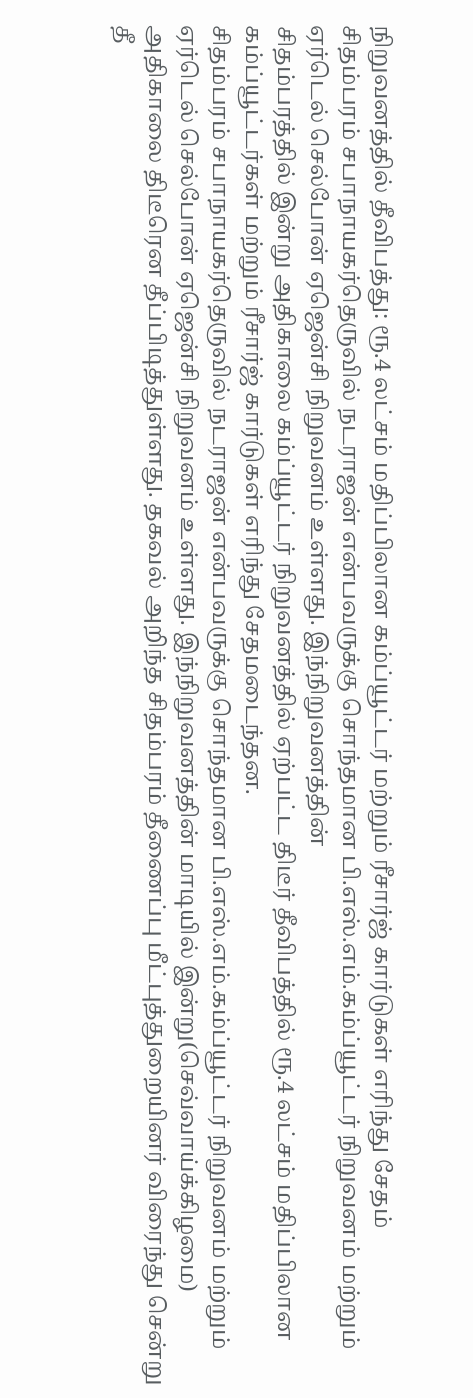நிறுவனத்தில் தீவிபத்து: ரூ.4 லட்சம் மதிப்பிலான கம்ப்யூட்டர் மற்றும் ரீசார்ஜ் கார்டுகள் எரிந்து சேதம்
சிதம்பரம் சபாநாயகர்தெருவில் நடராஜன் என்பவருக்கு சொந்தமான பி.எஸ்.எம்.கம்ப்யூட்டர் நிறுவனம் மற்றும் ஏர்டெல் செல்போன் ஏஜென்சி நிறுவனம் உள்ளது. இந்நிறுவனத்தின்
சிதம்பரத்தில் இன்று அதிகாலை கம்ப்யூட்டர் நிறுவனத்தில் ஏற்பட்ட திடீர் தீவிபத்தில் ரூ.4 லட்சம் மதிப்பிலான கம்ப்யூட்டர்கள் மற்றும் ரீசார்ஜ் கார்டுகள் எரிந்து சேதமடைந்தன.
சிதம்பரம் சபாநாயகர்தெருவில் நடராஜன் என்பவருக்கு சொந்தமான பி.எஸ்.எம்.கம்ப்யூட்டர் நிறுவனம் மற்றும் ஏர்டெல் செல்போன் ஏஜென்சி நிறுவனம் உள்ளது. இந்நிறுவனத்தின் மாடியில் இன்று(செவ்வாய்க்கிழமை) அதிகாலை திடீரென தீப்பிடித்துள்ளது. தகவல் அறிந்த சிதம்பரம் தீணைப்பு மீட்புத்துறையினர் விரைந்து சென்று தீ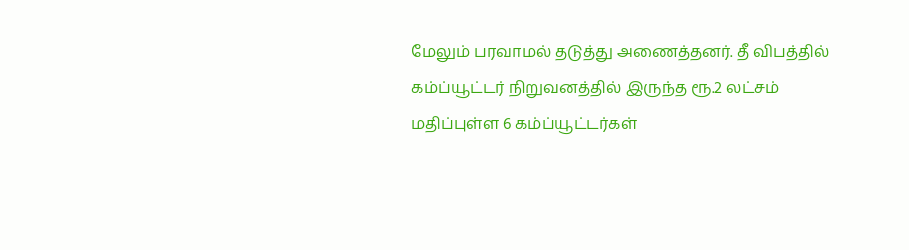மேலும் பரவாமல் தடுத்து அணைத்தனர். தீ விபத்தில் கம்ப்யூட்டர் நிறுவனத்தில் இருந்த ரூ.2 லட்சம் மதிப்புள்ள 6 கம்ப்யூட்டர்கள்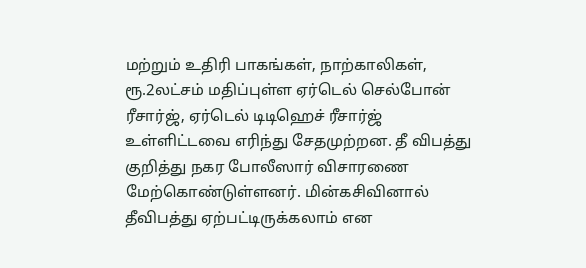மற்றும் உதிரி பாகங்கள், நாற்காலிகள், ரூ.2லட்சம் மதிப்புள்ள ஏர்டெல் செல்போன் ரீசார்ஜ், ஏர்டெல் டிடிஹெச் ரீசார்ஜ் உள்ளிட்டவை எரிந்து சேதமுற்றன. தீ விபத்து குறித்து நகர போலீஸார் விசாரணை மேற்கொண்டுள்ளனர். மின்கசிவினால் தீவிபத்து ஏற்பட்டிருக்கலாம் என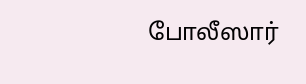போலீஸார்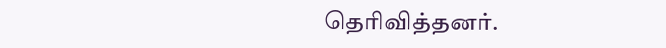தெரிவித்தனர்.